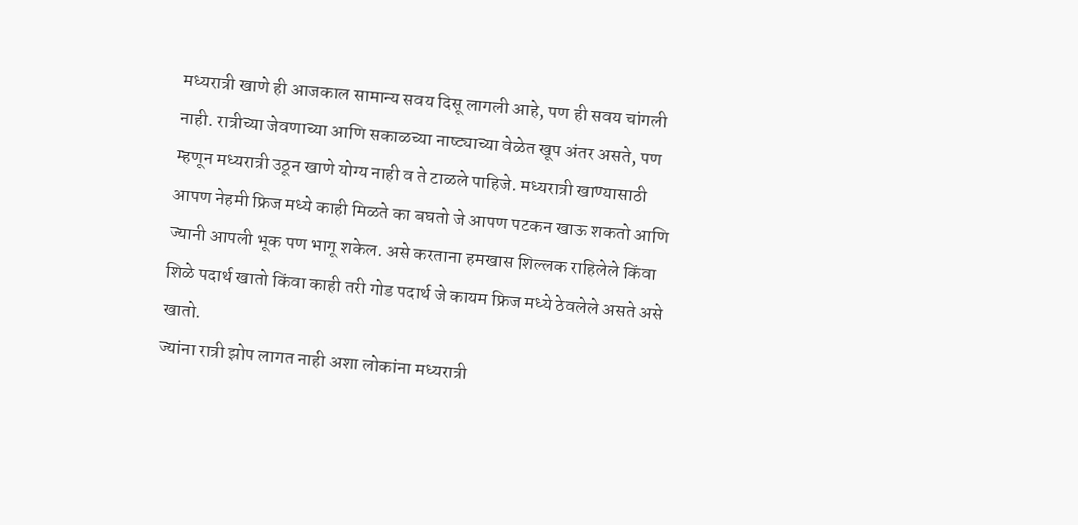मध्यरात्री खाणे ही आजकाल सामान्य सवय दिसू लागली आहे, पण ही सवय चांगली नाही. रात्रीच्या जेवणाच्या आणि सकाळच्या नाष्ट्याच्या वेळेत खूप अंतर असते, पण म्हणून मध्यरात्री उठून खाणे योग्य नाही व ते टाळले पाहिजे. मध्यरात्री खाण्यासाठी आपण नेहमी फ्रिज मध्ये काही मिळते का बघतो जे आपण पटकन खाऊ शकतो आणि ज्यानी आपली भूक पण भागू शकेल. असे करताना हमखास शिल्लक राहिलेले किंवा शिळे पदार्थ खातो किंवा काही तरी गोड पदार्थ जे कायम फ्रिज मध्ये ठेवलेले असते असे खातो.
ज्यांना रात्री झोप लागत नाही अशा लोकांना मध्यरात्री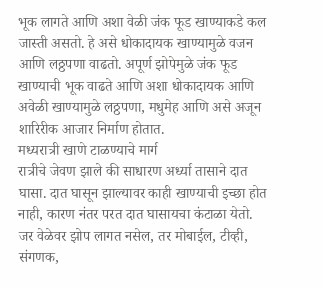भूक लागते आणि अशा वेळी जंक फूड खाण्याकडे कल जास्ती असतो. हे असे धोकादायक खाण्यामुळे वजन आणि लठ्ठपणा वाढतो. अपूर्ण झोपेमुळे जंक फूड खाण्याची भूक वाढते आणि अशा धोकादायक आणि अवेळी खाण्यामुळे लठ्ठपणा, मधुमेह आणि असे अजून शारिरीक आजार निर्माण होतात.
मध्यरात्री खाणे टाळण्याचे मार्ग
रात्रीचे जेवण झाले की साधारण अर्ध्या तासाने दात घासा. दात घासून झाल्यावर काही खाण्याची इच्छा होत नाही, कारण नंतर परत दात घासायचा कंटाळा येतो.
जर वेळेवर झोप लागत नसेल, तर मोबाईल, टीव्ही, संगणक,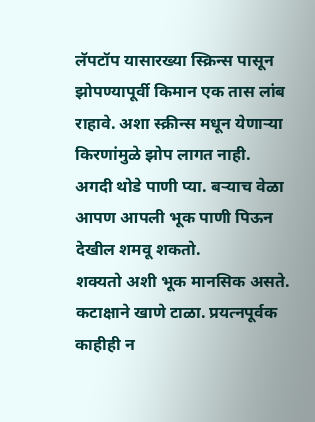लॅपटॉप यासारख्या स्क्रिन्स पासून झोपण्यापूर्वी किमान एक तास लांब राहावे. अशा स्क्रीन्स मधून येणाऱ्या किरणांमुळे झोप लागत नाही.
अगदी थोडे पाणी प्या. बऱ्याच वेळा आपण आपली भूक पाणी पिऊन देखील शमवू शकतो.
शक्यतो अशी भूक मानसिक असते. कटाक्षाने खाणे टाळा. प्रयत्नपूर्वक काहीही न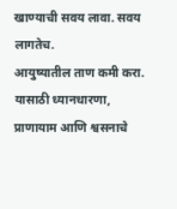खाण्याची सवय लावा. सवय लागतेच.
आयुष्यातील ताण कमी करा. यासाठी ध्यानधारणा, प्राणायाम आणि श्वसनाचे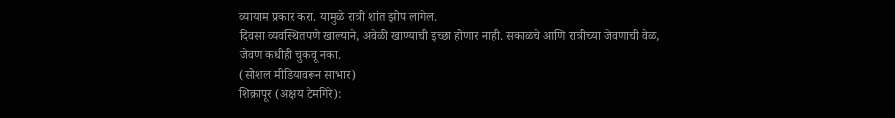व्यायाम प्रकार करा. यामुळे रात्री शांत झोप लागेल.
दिवसा व्यवस्थितपणे खाल्याने, अवेळी खाण्याची इच्छा होणार नाही. सकाळचे आणि रात्रीच्या जेवणाची वेळ, जेवण कधीही चुकवू नका.
(सोशल मीडियावरून साभार)
शिक्रापूर (अक्षय टेमगिरे):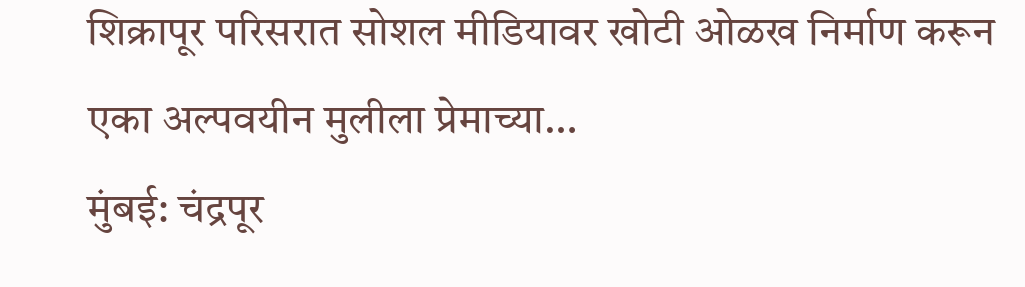शिक्रापूर परिसरात सोशल मीडियावर खोटी ओळख निर्माण करून एका अल्पवयीन मुलीला प्रेमाच्या…
मुंबई: चंद्रपूर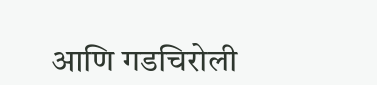आणि गडचिरोली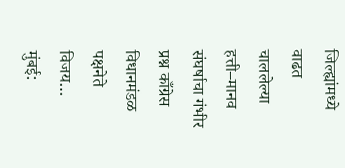जिल्ह्यांमध्ये वाढत चाललेल्या हत्ती–मानव संघर्षाचा गंभीर प्रश्न काँग्रेस विधानमंडळ पक्षनेते विजय…
मुंबई: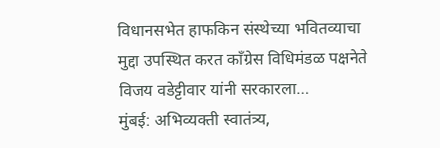विधानसभेत हाफकिन संस्थेच्या भवितव्याचा मुद्दा उपस्थित करत काँग्रेस विधिमंडळ पक्षनेते विजय वडेट्टीवार यांनी सरकारला…
मुंबई: अभिव्यक्ती स्वातंत्र्य,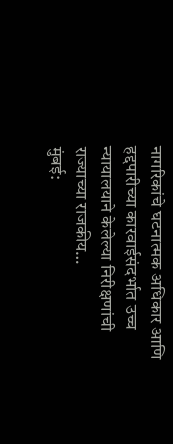नागरिकांचे घटनात्मक अधिकार आणि हद्दपारीच्या कारवाईसंदर्भात उच्च न्यायालयाने केलेल्या निरीक्षणांची राज्याच्या राजकीय…
मुंबई: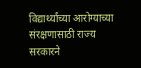विद्यार्थ्यांच्या आरोग्याच्या संरक्षणासाठी राज्य सरकारने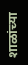शाळांच्या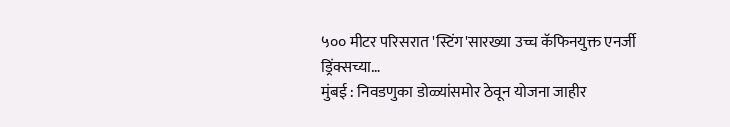५०० मीटर परिसरात 'स्टिंग'सारख्या उच्च कॅफिनयुक्त एनर्जी ड्रिंक्सच्या…
मुंबई : निवडणुका डोळ्यांसमोर ठेवून योजना जाहीर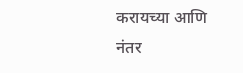करायच्या आणि नंतर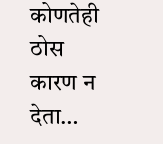कोणतेही ठोस कारण न देता…